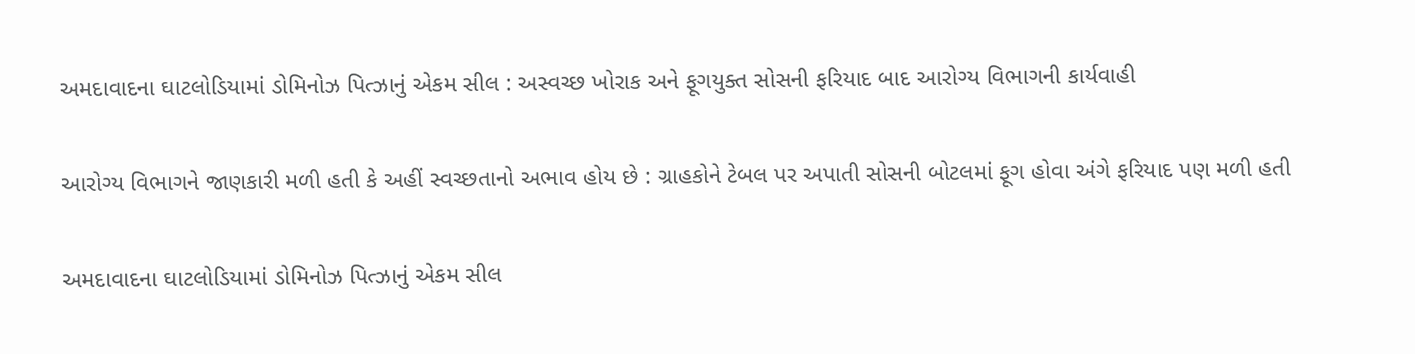અમદાવાદના ઘાટલોડિયામાં ડોમિનોઝ પિત્ઝાનું એકમ સીલ : અસ્વચ્છ ખોરાક અને ફૂગયુક્ત સોસની ફરિયાદ બાદ આરોગ્ય વિભાગની કાર્યવાહી

આરોગ્ય વિભાગને જાણકારી મળી હતી કે અહીં સ્વચ્છતાનો અભાવ હોય છે : ગ્રાહકોને ટેબલ પર અપાતી સોસની બોટલમાં ફૂગ હોવા અંગે ફરિયાદ પણ મળી હતી

અમદાવાદના ઘાટલોડિયામાં ડોમિનોઝ પિત્ઝાનું એકમ સીલ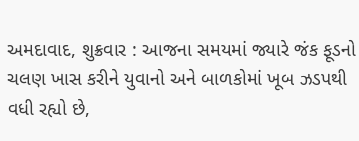અમદાવાદ, શુક્રવાર : આજના સમયમાં જ્યારે જંક ફૂડનો ચલણ ખાસ કરીને યુવાનો અને બાળકોમાં ખૂબ ઝડપથી વધી રહ્યો છે,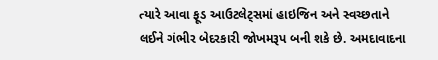ત્યારે આવા ફૂડ આઉટલેટ્સમાં હાઇજિન અને સ્વચ્છતાને લઈને ગંભીર બેદરકારી જોખમરૂપ બની શકે છે. અમદાવાદના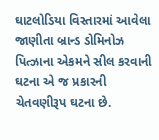ઘાટલોડિયા વિસ્તારમાં આવેલા જાણીતા બ્રાન્ડ ડોમિનોઝ પિત્ઝાના એકમને સીલ કરવાની ઘટના એ જ પ્રકારની ચેતવણીરૂપ ઘટના છે.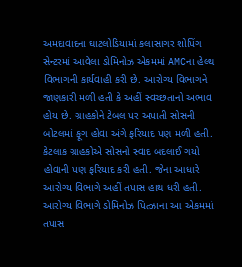અમદાવાદના ઘાટલોડિયામાં કલાસાગર શોપિંગ સેન્ટરમાં આવેલા ડોમિનોઝ એકમમાં AMCના હેલ્થ વિભાગની કાર્યવાહી કરી છે. આરોગ્ય વિભાગને જાણકારી મળી હતી કે અહીં સ્વચ્છતાનો અભાવ હોય છે. ગ્રાહકોને ટેબલ પર અપાતી સોસની બોટલમાં ફૂગ હોવા અંગે ફરિયાદ પણ મળી હતી. કેટલાક ગ્રાહકોએ સોસનો સ્વાદ બદલાઈ ગયો હોવાની પણ ફરિયાદ કરી હતી. જેના આધારે આરોગ્ય વિભાગે અહીં તપાસ હાથ ધરી હતી. આરોગ્ય વિભાગે ડોમિનોઝ પિત્ઝાના આ એકમમાં તપાસ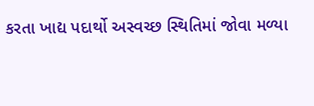કરતા ખાદ્ય પદાર્થો અસ્વચ્છ સ્થિતિમાં જોવા મળ્યા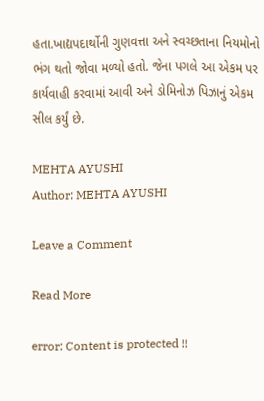હતા.ખાદ્યપદાર્થોની ગુણવત્તા અને સ્વચ્છતાના નિયમોનો ભંગ થતો જોવા મળ્યો હતો. જેના પગલે આ એકમ પર કાર્યવાહી કરવામાં આવી અને ડોમિનોઝ પિઝાનું એકમ સીલ કર્યું છે.

MEHTA AYUSHI
Author: MEHTA AYUSHI

Leave a Comment

Read More

error: Content is protected !!